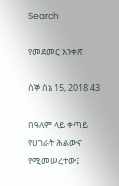Search

የመደመር አንቀጽ

ሰኞ ሰኔ 15, 2018 43

በዓለም ላይ ቀጣይ የሀገራት ሕልውና የሚመሠረተው፤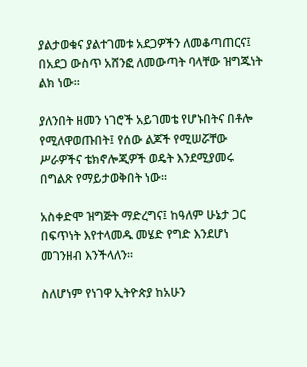ያልታወቁና ያልተገመቱ አደጋዎችን ለመቆጣጠርና፤ በአደጋ ውስጥ አሸንፎ ለመውጣት ባላቸው ዝግጁነት ልክ ነው።

ያለንበት ዘመን ነገሮች አይገመቴ የሆኑበትና በቶሎ የሚለዋወጡበት፤ የሰው ልጆች የሚሠሯቸው ሥራዎችና ቴክኖሎጂዎች ወዴት እንደሚያመሩ በግልጽ የማይታወቅበት ነው።

አስቀድሞ ዝግጅት ማድረግና፤ ከዓለም ሁኔታ ጋር በፍጥነት እየተላመዱ መሄድ የግድ እንደሆነ መገንዘብ እንችላለን።

ስለሆነም የነገዋ ኢትዮጵያ ከአሁን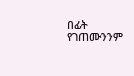በፊት የገጠሙንንም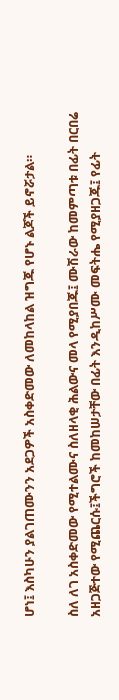ሆነ፤ እስካሁን ያልገጠሙንን አደጋዎች አስቀድመው ለመከላከል ዝግጁ የሆኑ ልጆች ይኖሯታል።

ስለ ለገ አስቀድመው የሚተልሙና ስለዘላቂ ሕልውና መላ የሚያበጁ፤ ሙሽራው ከመምጣቱ በፊት በርበሬ አዘጋጅተው የሚጨርሱ፤ችግሮች ከመከሠታቸው በፊት እንዲከሥሙ መፍትሔ የሚያዘጋጁ፤ የፊት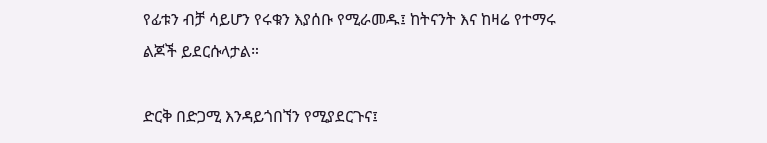የፊቱን ብቻ ሳይሆን የሩቁን እያሰቡ የሚራመዱ፤ ከትናንት እና ከዛሬ የተማሩ ልጆች ይደርሱላታል።

ድርቅ በድጋሚ እንዳይጎበኘን የሚያደርጉና፤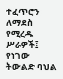ተፈጥሮን ለማደስ የሚረዱ ሥራዎች፤ የነገው ትውልድ ባህል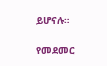ይሆናሉ።

የመደመር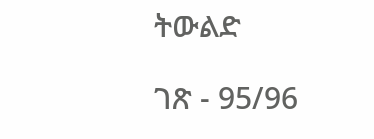ትውልድ

ገጽ - 95/96